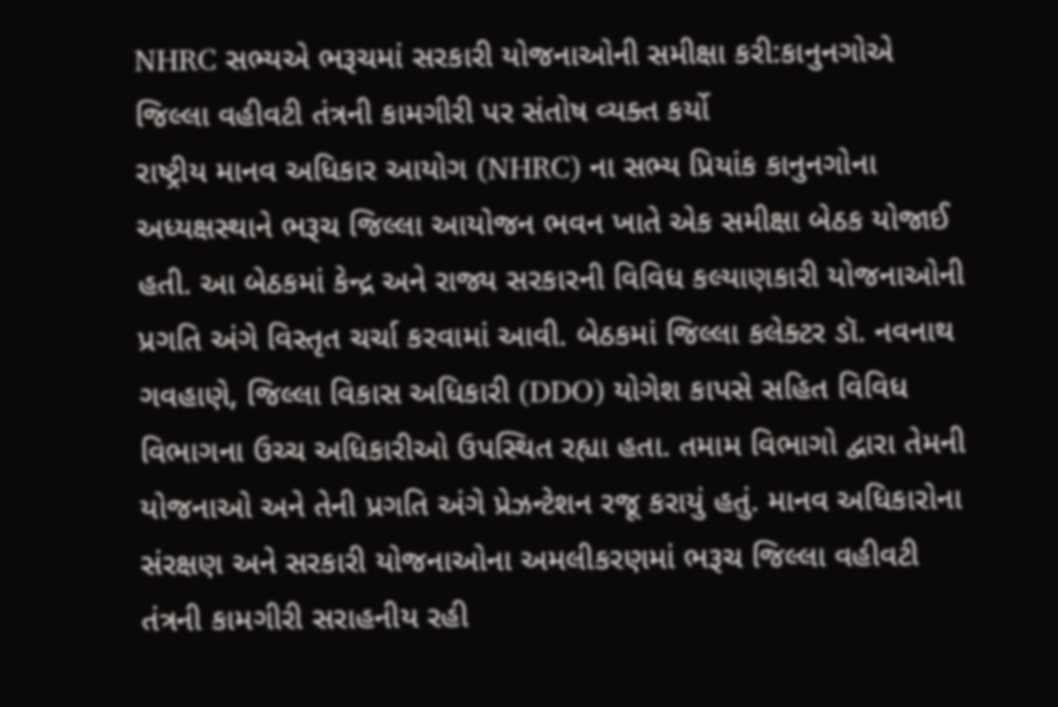NHRC સભ્યએ ભરૂચમાં સરકારી યોજનાઓની સમીક્ષા કરી:કાનુનગોએ જિલ્લા વહીવટી તંત્રની કામગીરી પર સંતોષ વ્યક્ત કર્યો
રાષ્ટ્રીય માનવ અધિકાર આયોગ (NHRC) ના સભ્ય પ્રિયાંક કાનુનગોના અધ્યક્ષસ્થાને ભરૂચ જિલ્લા આયોજન ભવન ખાતે એક સમીક્ષા બેઠક યોજાઈ હતી. આ બેઠકમાં કેન્દ્ર અને રાજ્ય સરકારની વિવિધ કલ્યાણકારી યોજનાઓની પ્રગતિ અંગે વિસ્તૃત ચર્ચા કરવામાં આવી. બેઠકમાં જિલ્લા કલેક્ટર ડૉ. નવનાથ ગવહાણે, જિલ્લા વિકાસ અધિકારી (DDO) યોગેશ કાપસે સહિત વિવિધ વિભાગના ઉચ્ચ અધિકારીઓ ઉપસ્થિત રહ્યા હતા. તમામ વિભાગો દ્વારા તેમની યોજનાઓ અને તેની પ્રગતિ અંગે પ્રેઝન્ટેશન રજૂ કરાયું હતું. માનવ અધિકારોના સંરક્ષણ અને સરકારી યોજનાઓના અમલીકરણમાં ભરૂચ જિલ્લા વહીવટી તંત્રની કામગીરી સરાહનીય રહી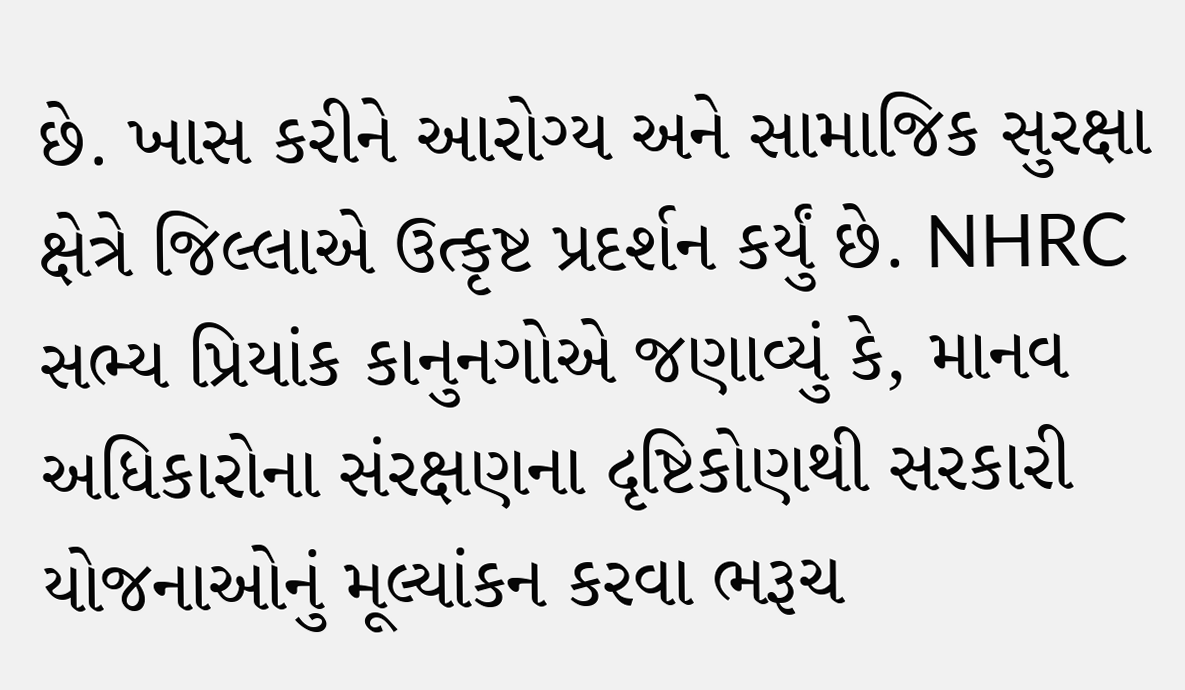છે. ખાસ કરીને આરોગ્ય અને સામાજિક સુરક્ષા ક્ષેત્રે જિલ્લાએ ઉત્કૃષ્ટ પ્રદર્શન કર્યું છે. NHRC સભ્ય પ્રિયાંક કાનુનગોએ જણાવ્યું કે, માનવ અધિકારોના સંરક્ષણના દૃષ્ટિકોણથી સરકારી યોજનાઓનું મૂલ્યાંકન કરવા ભરૂચ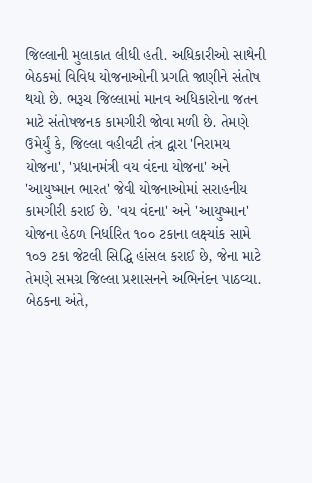જિલ્લાની મુલાકાત લીધી હતી. અધિકારીઓ સાથેની બેઠકમાં વિવિધ યોજનાઓની પ્રગતિ જાણીને સંતોષ થયો છે. ભરૂચ જિલ્લામાં માનવ અધિકારોના જતન માટે સંતોષજનક કામગીરી જોવા મળી છે. તેમણે ઉમેર્યું કે, જિલ્લા વહીવટી તંત્ર દ્વારા 'નિરામય યોજના', 'પ્રધાનમંત્રી વય વંદના યોજના' અને 'આયુષ્માન ભારત' જેવી યોજનાઓમાં સરાહનીય કામગીરી કરાઈ છે. 'વય વંદના' અને 'આયુષ્માન' યોજના હેઠળ નિર્ધારિત ૧૦૦ ટકાના લક્ષ્યાંક સામે ૧૦૭ ટકા જેટલી સિદ્ધિ હાંસલ કરાઈ છે, જેના માટે તેમણે સમગ્ર જિલ્લા પ્રશાસનને અભિનંદન પાઠવ્યા. બેઠકના અંતે,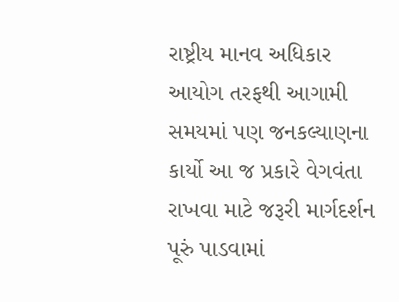રાષ્ટ્રીય માનવ અધિકાર આયોગ તરફથી આગામી સમયમાં પણ જનકલ્યાણના કાર્યો આ જ પ્રકારે વેગવંતા રાખવા માટે જરૂરી માર્ગદર્શન પૂરું પાડવામાં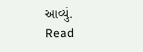આવ્યું.
Read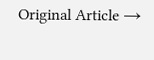Original Article →